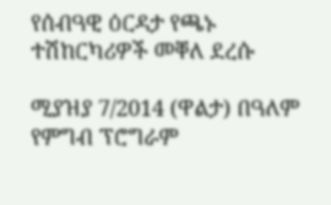የሰብዓዊ ዕርዳታ የጫኑ ተሽከርካሪዎች መቐለ ደረሱ

ሚያዝያ 7/2014 (ዋልታ) በዓለም የምግብ ፕሮግራም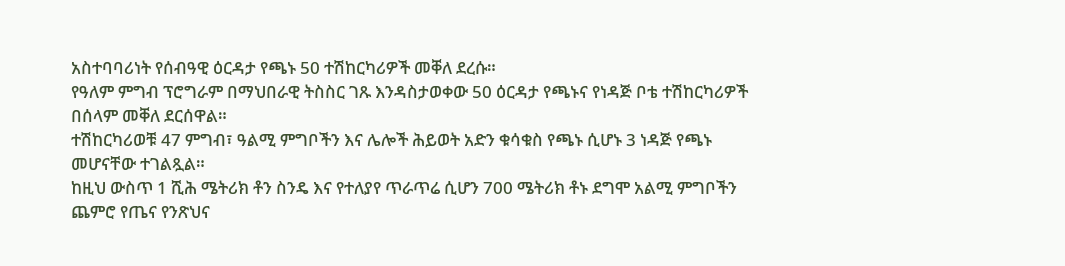አስተባባሪነት የሰብዓዊ ዕርዳታ የጫኑ 50 ተሽከርካሪዎች መቐለ ደረሱ።
የዓለም ምግብ ፕሮግራም በማህበራዊ ትስስር ገጹ እንዳስታወቀው 50 ዕርዳታ የጫኑና የነዳጅ ቦቴ ተሽከርካሪዎች በሰላም መቐለ ደርሰዋል።
ተሽከርካሪወቹ 47 ምግብ፣ ዓልሚ ምግቦችን እና ሌሎች ሕይወት አድን ቁሳቁስ የጫኑ ሲሆኑ 3 ነዳጅ የጫኑ መሆናቸው ተገልጿል።
ከዚህ ውስጥ 1 ሺሕ ሜትሪክ ቶን ስንዴ እና የተለያየ ጥራጥሬ ሲሆን 700 ሜትሪክ ቶኑ ደግሞ አልሚ ምግቦችን ጨምሮ የጤና የንጽህና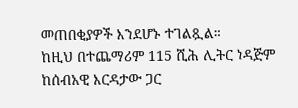መጠበቂያዎች እንደሆኑ ተገልጿል።
ከዚህ በተጨማሪም 115 ሺሕ ሊትር ነዳጅም ከሰብአዊ እርዳታው ጋር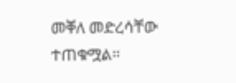መቐለ መድረሳቸው ተጠቁሟል።